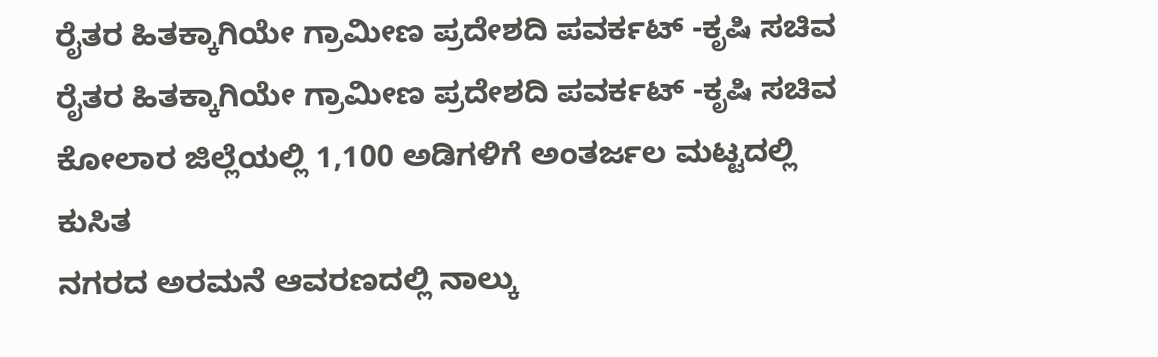ರೈತರ ಹಿತಕ್ಕಾಗಿಯೇ ಗ್ರಾಮೀಣ ಪ್ರದೇಶದಿ ಪವರ್ಕಟ್ -ಕೃಷಿ ಸಚಿವ
ರೈತರ ಹಿತಕ್ಕಾಗಿಯೇ ಗ್ರಾಮೀಣ ಪ್ರದೇಶದಿ ಪವರ್ಕಟ್ -ಕೃಷಿ ಸಚಿವ
ಕೋಲಾರ ಜಿಲ್ಲೆಯಲ್ಲಿ 1,100 ಅಡಿಗಳಿಗೆ ಅಂತರ್ಜಲ ಮಟ್ಟದಲ್ಲಿ ಕುಸಿತ
ನಗರದ ಅರಮನೆ ಆವರಣದಲ್ಲಿ ನಾಲ್ಕು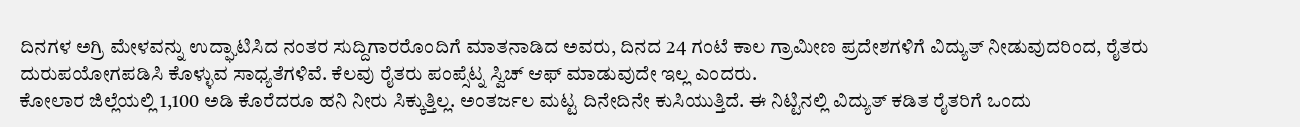ದಿನಗಳ ಅಗ್ರಿ ಮೇಳವನ್ನು ಉದ್ಘಾಟಿಸಿದ ನಂತರ ಸುದ್ದಿಗಾರರೊಂದಿಗೆ ಮಾತನಾಡಿದ ಅವರು, ದಿನದ 24 ಗಂಟೆ ಕಾಲ ಗ್ರಾಮೀಣ ಪ್ರದೇಶಗಳಿಗೆ ವಿದ್ಯುತ್ ನೀಡುವುದರಿಂದ, ರೈತರು ದುರುಪಯೋಗಪಡಿಸಿ ಕೊಳ್ಳುವ ಸಾಧ್ಯತೆಗಳಿವೆ. ಕೆಲವು ರೈತರು ಪಂಪ್ಸೆಟ್ನ ಸ್ವಿಚ್ ಆಫ್ ಮಾಡುವುದೇ ಇಲ್ಲ ಎಂದರು.
ಕೋಲಾರ ಜಿಲ್ಲೆಯಲ್ಲಿ 1,100 ಅಡಿ ಕೊರೆದರೂ ಹನಿ ನೀರು ಸಿಕ್ಕುತ್ತಿಲ್ಲ. ಅಂತರ್ಜಲ ಮಟ್ಟ ದಿನೇದಿನೇ ಕುಸಿಯುತ್ತಿದೆ. ಈ ನಿಟ್ಟಿನಲ್ಲಿ ವಿದ್ಯುತ್ ಕಡಿತ ರೈತರಿಗೆ ಒಂದು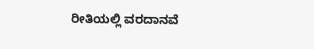ರೀತಿಯಲ್ಲಿ ವರದಾನವೆ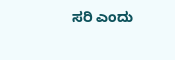ಸರಿ ಎಂದು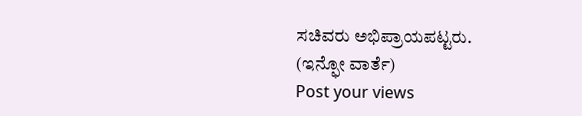ಸಚಿವರು ಅಭಿಪ್ರಾಯಪಟ್ಟರು.
(ಇನ್ಫೋ ವಾರ್ತೆ)
Post your views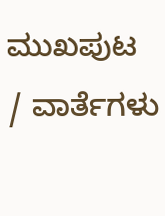ಮುಖಪುಟ / ವಾರ್ತೆಗಳು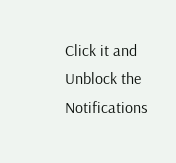Click it and Unblock the Notifications